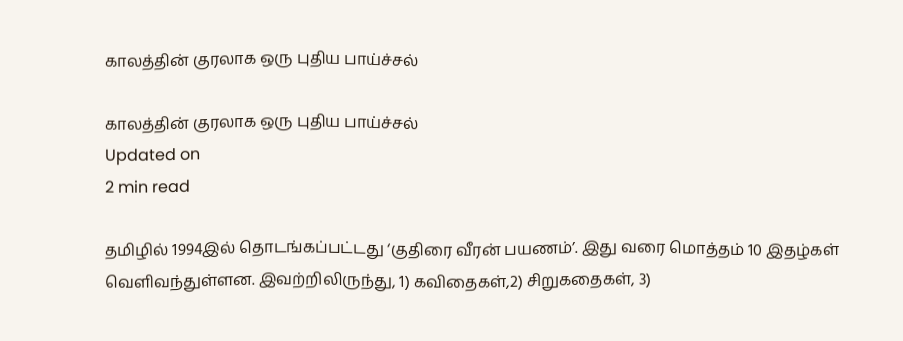காலத்தின் குரலாக ஒரு புதிய பாய்ச்சல்

காலத்தின் குரலாக ஒரு புதிய பாய்ச்சல்
Updated on
2 min read

தமிழில் 1994இல் தொடங்கப்பட்டது ‘குதிரை வீரன் பயணம்’. இது வரை மொத்தம் 10 இதழ்கள் வெளிவந்துள்ளன. இவற்றிலிருந்து, 1) கவிதைகள்,2) சிறுகதைகள், 3)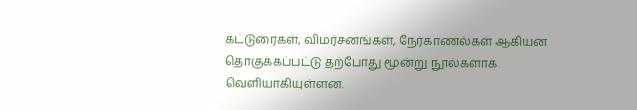கட்டுரைகள், விமர்சனங்கள், நேர்காணல்கள் ஆகியன தொகுக்கப்பட்டு தற்போது மூன்று நூல்களாக வெளியாகியுள்ளன.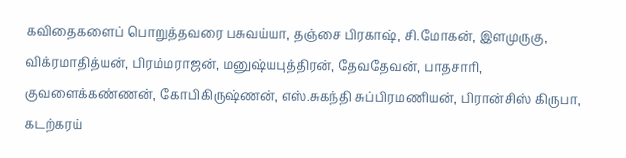கவிதைகளைப் பொறுத்தவரை பசுவய்யா, தஞ்சை பிரகாஷ், சி.மோகன், இளமுருகு, விக்ரமாதித்யன், பிரம்மராஜன், மனுஷ்யபுத்திரன், தேவதேவன், பாதசாரி, குவளைக்கண்ணன், கோபிகிருஷ்ணன், எஸ்.சுகந்தி சுப்பிரமணியன், பிரான்சிஸ் கிருபா, கடற்கரய்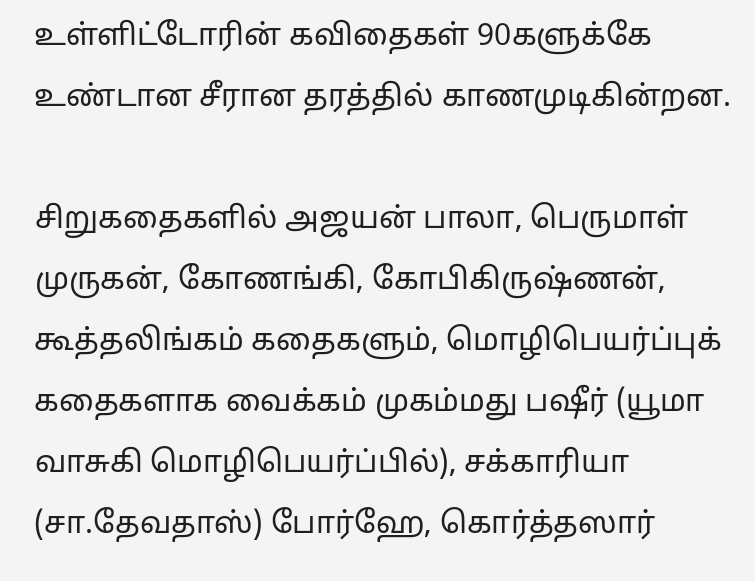உள்ளிட்டோரின் கவிதைகள் 90களுக்கே உண்டான சீரான தரத்தில் காணமுடிகின்றன.

சிறுகதைகளில் அஜயன் பாலா, பெருமாள் முருகன், கோணங்கி, கோபிகிருஷ்ணன், கூத்தலிங்கம் கதைகளும், மொழிபெயர்ப்புக் கதைகளாக வைக்கம் முகம்மது பஷீர் (யூமா வாசுகி மொழிபெயர்ப்பில்), சக்காரியா (சா.தேவதாஸ்) போர்ஹே, கொர்த்தஸார்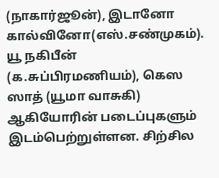(நாகார்ஜூன்), இடானோ கால்வினோ(எஸ்.சண்முகம்). யூ நகிபீன் (க.சுப்பிரமணியம்), கெஸ ஸாத் (யூமா வாசுகி) ஆகியோரின் படைப்புகளும் இடம்பெற்றுள்ளன. சிற்சில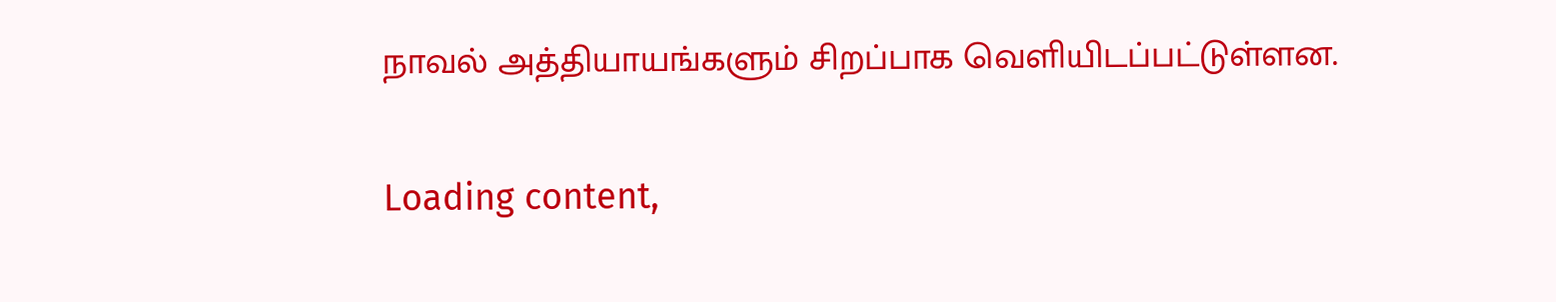நாவல் அத்தியாயங்களும் சிறப்பாக வெளியிடப்பட்டுள்ளன.

Loading content,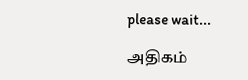please wait...

அதிகம்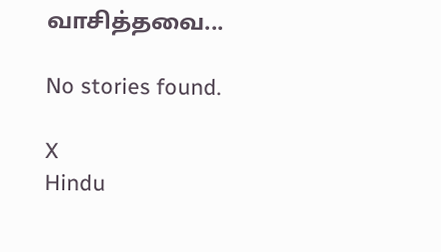வாசித்தவை...

No stories found.

X
Hindu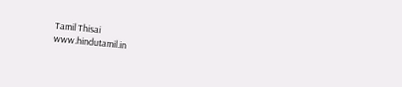Tamil Thisai
www.hindutamil.in